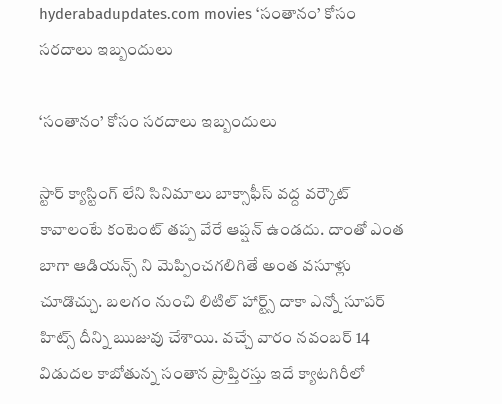hyderabadupdates.com movies ‘సంతానం’ కోసం సరదాలు ఇబ్బందులు

‘సంతానం’ కోసం సరదాలు ఇబ్బందులు

స్టార్ క్యాస్టింగ్ లేని సినిమాలు బాక్సాఫీస్ వద్ద వర్కౌట్ కావాలంటే కంటెంట్ తప్ప వేరే ఆప్షన్ ఉండదు. దాంతో ఎంత బాగా ఆడియన్స్ ని మెప్పించగలిగితే అంత వసూళ్లు చూడొచ్చు. బలగం నుంచి లిటిల్ హార్ట్స్ దాకా ఎన్నో సూపర్ హిట్స్ దీన్ని ఋజువు చేశాయి. వచ్చే వారం నవంబర్ 14 విడుదల కాబోతున్న సంతాన ప్రాప్తిరస్తు ఇదే క్యాటగిరీలో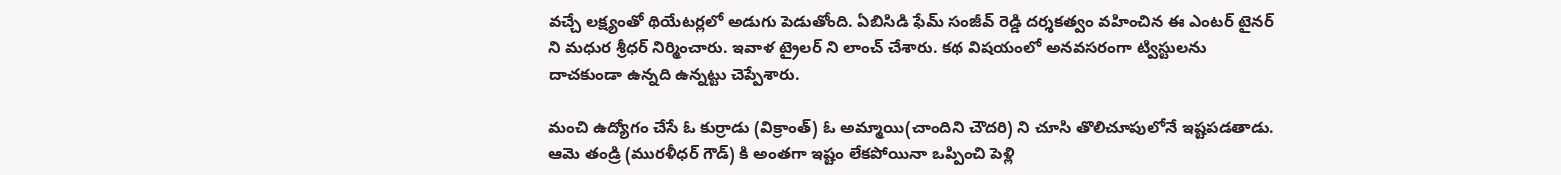వచ్చే లక్ష్యంతో థియేటర్లలో అడుగు పెడుతోంది. ఏబిసిడి ఫేమ్ సంజీవ్ రెడ్డి దర్శకత్వం వహించిన ఈ ఎంటర్ టైనర్ ని మధుర శ్రీధర్ నిర్మించారు. ఇవాళ ట్రైలర్ ని లాంచ్ చేశారు. కథ విషయంలో అనవసరంగా ట్విస్టులను దాచకుండా ఉన్నది ఉన్నట్టు చెప్పేశారు.

మంచి ఉద్యోగం చేసే ఓ కుర్రాడు (విక్రాంత్) ఓ అమ్మాయి(చాందిని చౌదరి) ని చూసి తొలిచూపులోనే ఇష్టపడతాడు. ఆమె తండ్రి (మురళీధర్ గౌడ్) కి అంతగా ఇష్టం లేకపోయినా ఒప్పించి పెళ్లి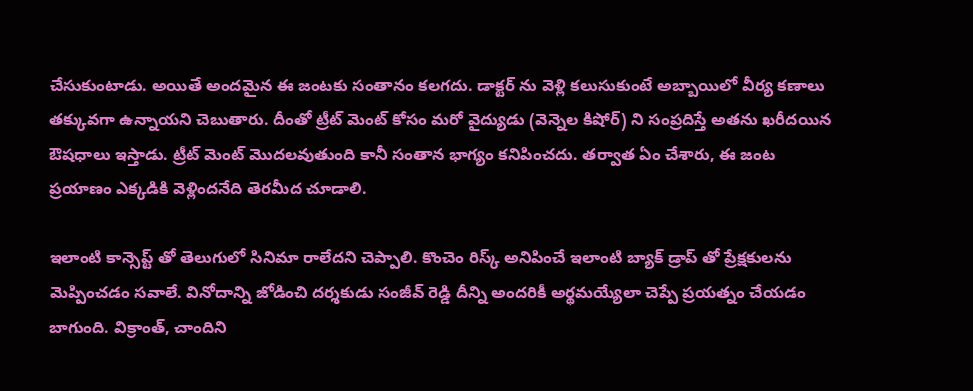చేసుకుంటాడు. అయితే అందమైన ఈ జంటకు సంతానం కలగదు. డాక్టర్ ను వెళ్లి కలుసుకుంటే అబ్బాయిలో వీర్య కణాలు తక్కువగా ఉన్నాయని చెబుతారు. దీంతో ట్రీట్ మెంట్ కోసం మరో వైద్యుడు (వెన్నెల కిషోర్) ని సంప్రదిస్తే అతను ఖరీదయిన ఔషధాలు ఇస్తాడు. ట్రీట్ మెంట్ మొదలవుతుంది కానీ సంతాన భాగ్యం కనిపించదు. తర్వాత ఏం చేశారు, ఈ జంట ప్రయాణం ఎక్కడికి వెళ్లిందనేది తెరమీద చూడాలి.

ఇలాంటి కాన్సెప్ట్ తో తెలుగులో సినిమా రాలేదని చెప్పాలి. కొంచెం రిస్క్ అనిపించే ఇలాంటి బ్యాక్ డ్రాప్ తో ప్రేక్షకులను మెప్పించడం సవాలే. వినోదాన్ని జోడించి దర్శకుడు సంజీవ్ రెడ్డి దీన్ని అందరికీ అర్థమయ్యేలా చెప్పే ప్రయత్నం చేయడం బాగుంది. విక్రాంత్, చాందిని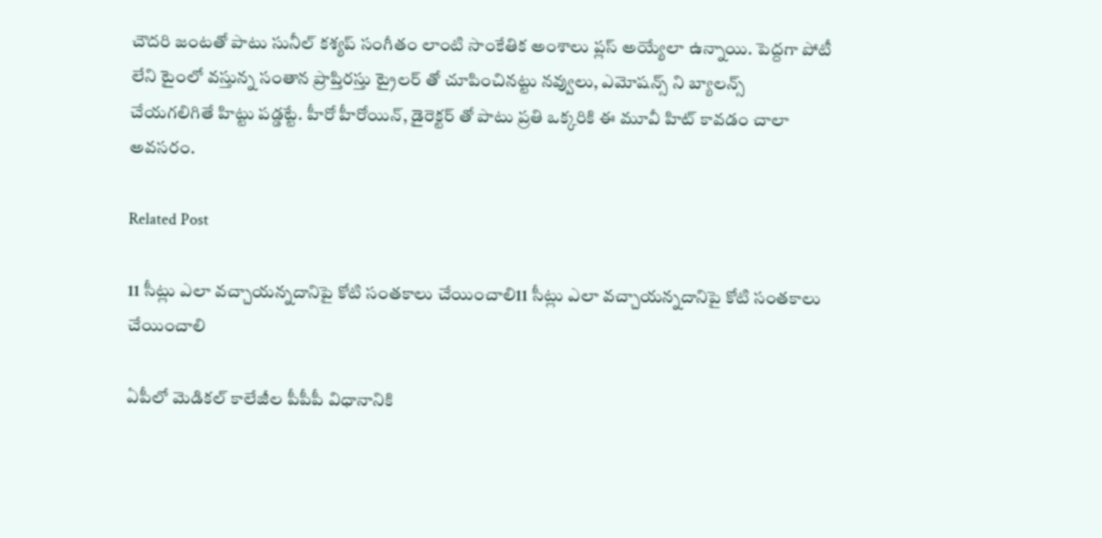చౌదరి జంటతో పాటు సునీల్ కశ్యప్ సంగీతం లాంటి సాంకేతిక అంశాలు ప్లస్ అయ్యేలా ఉన్నాయి. పెద్దగా పోటీ లేని టైంలో వస్తున్న సంతాన ప్రాప్తిరస్తు ట్రైలర్ తో చూపించినట్టు నవ్వులు, ఎమోషన్స్ ని బ్యాలన్స్ చేయగలిగితే హిట్టు పడ్డట్టే. హీరో హీరోయిన్, డైరెక్టర్ తో పాటు ప్రతి ఒక్కరికి ఈ మూవీ హిట్ కావడం చాలా అవసరం.

Related Post

11 సీట్లు ఎలా వచ్చాయన్నదానిపై కోటి సంతకాలు చేయించాలి11 సీట్లు ఎలా వచ్చాయన్నదానిపై కోటి సంతకాలు చేయించాలి

ఏపీలో మెడికల్ కాలేజీల పీపీపీ విధానానికి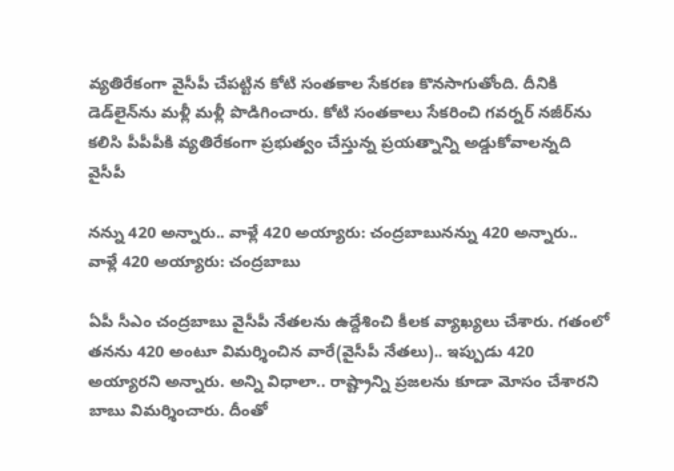వ్యతిరేకంగా వైసీపీ చేపట్టిన కోటి సంతకాల సేకరణ కొనసాగుతోంది. దీనికి డెడ్‌లైన్‌ను మళ్లీ మళ్లీ పొడిగించారు. కోటి సంతకాలు సేకరించి గవర్నర్ నజీర్‌ను కలిసి పీపీపీకి వ్యతిరేకంగా ప్రభుత్వం చేస్తున్న ప్రయత్నాన్ని అడ్డుకోవాలన్నది వైసీపీ

న‌న్ను 420 అన్నారు.. వాళ్లే 420 అయ్యారు: చంద్ర‌బాబున‌న్ను 420 అన్నారు.. వాళ్లే 420 అయ్యారు: చంద్ర‌బాబు

ఏపీ సీఎం చంద్ర‌బాబు వైసీపీ నేత‌ల‌ను ఉద్దేశించి కీల‌క వ్యాఖ్య‌లు చేశారు. గ‌తంలో త‌న‌ను 420 అంటూ విమ‌ర్శించిన వారే(వైసీపీ నేత‌లు).. ఇప్పుడు 420 అయ్యార‌ని అన్నారు. అన్ని విధాలా.. రాష్ట్రాన్ని ప్ర‌జ‌లను కూడా మోసం చేశార‌ని బాబు విమ‌ర్శించారు. దీంతో